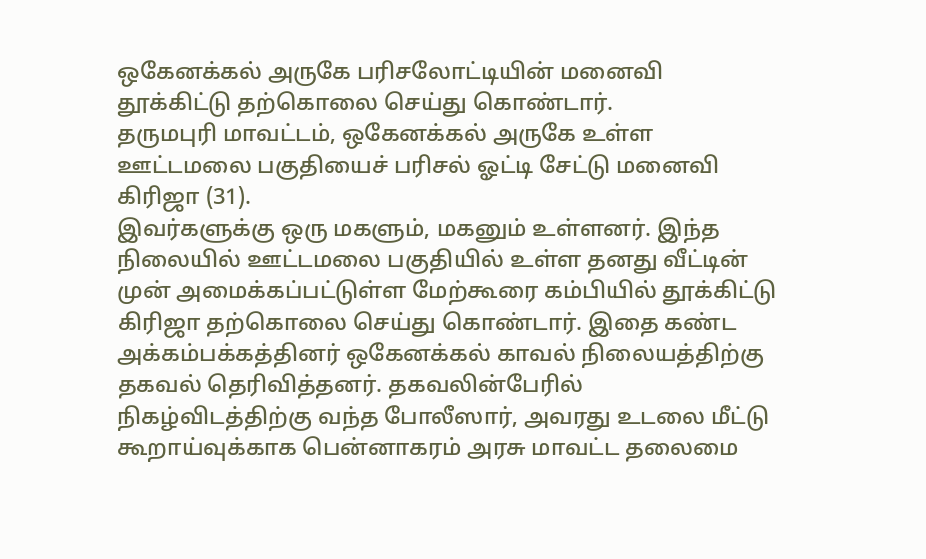ஒகேனக்கல் அருகே பரிசலோட்டியின் மனைவி தூக்கிட்டு தற்கொலை செய்து கொண்டார்.
தருமபுரி மாவட்டம், ஒகேனக்கல் அருகே உள்ள ஊட்டமலை பகுதியைச் பரிசல் ஓட்டி சேட்டு மனைவி கிரிஜா (31).
இவர்களுக்கு ஒரு மகளும், மகனும் உள்ளனர். இந்த நிலையில் ஊட்டமலை பகுதியில் உள்ள தனது வீட்டின் முன் அமைக்கப்பட்டுள்ள மேற்கூரை கம்பியில் தூக்கிட்டு கிரிஜா தற்கொலை செய்து கொண்டார். இதை கண்ட அக்கம்பக்கத்தினர் ஒகேனக்கல் காவல் நிலையத்திற்கு தகவல் தெரிவித்தனர். தகவலின்பேரில் நிகழ்விடத்திற்கு வந்த போலீஸார், அவரது உடலை மீட்டு கூறாய்வுக்காக பென்னாகரம் அரசு மாவட்ட தலைமை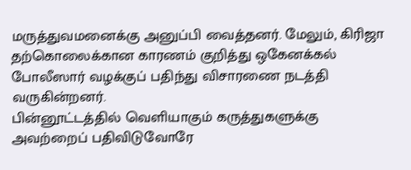மருத்துவமனைக்கு அனுப்பி வைத்தனர். மேலும், கிரிஜா தற்கொலைக்கான காரணம் குறித்து ஒகேனக்கல் போலீஸார் வழக்குப் பதிந்து விசாரணை நடத்தி வருகின்றனர்.
பின்னூட்டத்தில் வெளியாகும் கருத்துகளுக்கு அவற்றைப் பதிவிடுவோரே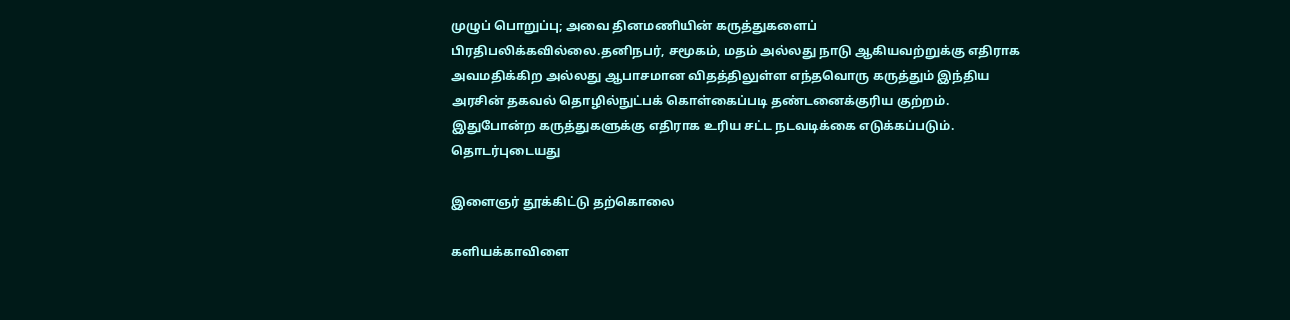முழுப் பொறுப்பு; அவை தினமணியின் கருத்துகளைப் பிரதிபலிக்கவில்லை.தனிநபர், சமூகம், மதம் அல்லது நாடு ஆகியவற்றுக்கு எதிராக அவமதிக்கிற அல்லது ஆபாசமான விதத்திலுள்ள எந்தவொரு கருத்தும் இந்திய அரசின் தகவல் தொழில்நுட்பக் கொள்கைப்படி தண்டனைக்குரிய குற்றம். இதுபோன்ற கருத்துகளுக்கு எதிராக உரிய சட்ட நடவடிக்கை எடுக்கப்படும்.
தொடர்புடையது

இளைஞர் தூக்கிட்டு தற்கொலை

களியக்காவிளை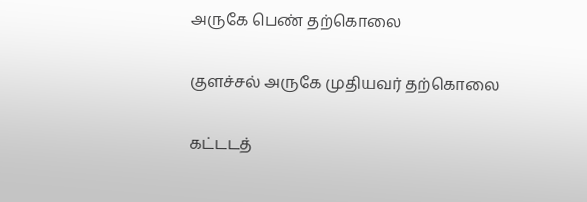அருகே பெண் தற்கொலை

குளச்சல் அருகே முதியவர் தற்கொலை

கட்டடத்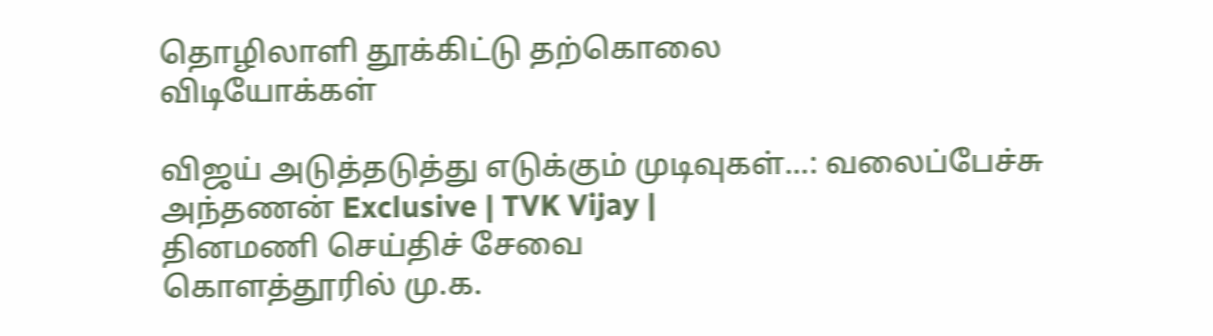தொழிலாளி தூக்கிட்டு தற்கொலை
விடியோக்கள்

விஜய் அடுத்தடுத்து எடுக்கும் முடிவுகள்...: வலைப்பேச்சு அந்தணன் Exclusive | TVK Vijay |
தினமணி செய்திச் சேவை
கொளத்தூரில் மு.க.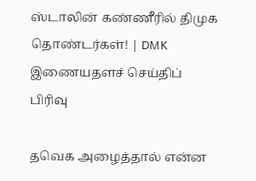ஸ்டாலின் கண்ணீரில் திமுக தொண்டர்கள்! | DMK
இணையதளச் செய்திப் பிரிவு

தவெக அழைத்தால் என்ன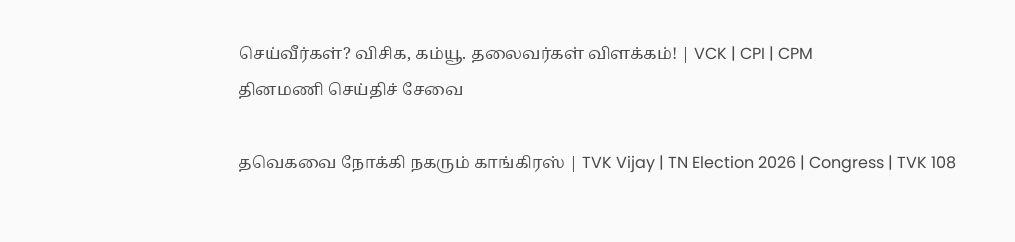செய்வீர்கள்? விசிக, கம்யூ. தலைவர்கள் விளக்கம்! | VCK | CPI | CPM
தினமணி செய்திச் சேவை

தவெகவை நோக்கி நகரும் காங்கிரஸ் | TVK Vijay | TN Election 2026 | Congress | TVK 108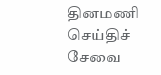தினமணி செய்திச் சேவை